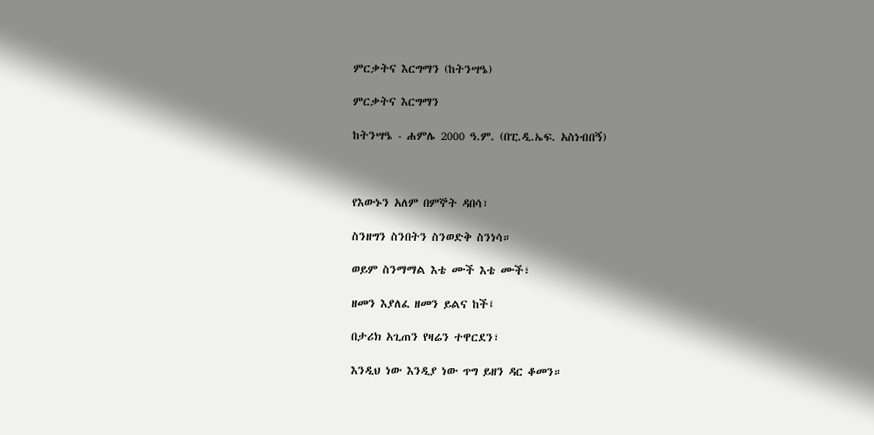ምርቃትና እርግማን (ከትንሣዔ)

ምርቃትና እርግማን

ከትንሣዔ - ሐምሌ 2000 ዓ.ም. (በፒ.ዲ.ኤፍ. አስነብበኝ)



የእውኑን አለም በምኞት ዳበሳ፣

ስንዘግን ስንበትን ስንወድቅ ስንነሳ።

ወይም ስንማማል እቴ ሙች እቴ ሙች፣

ዘመን እያለፈ ዘመን ይልና ከች፤

በታሪክ አጊጠን የዛሬን ተዋርደን፣

እንዲህ ነው እንዲያ ነው ጥግ ይዘን ዳር ቆመን።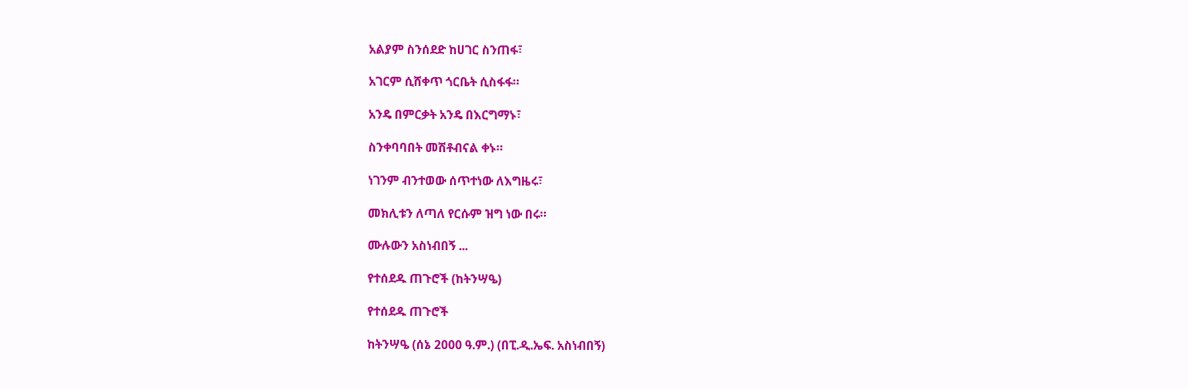አልያም ስንሰደድ ከሀገር ስንጠፋ፣

አገርም ሲሸቀጥ ጎርቤት ሲስፋፋ።

አንዴ በምርቃት አንዴ በእርግማኑ፣

ስንቀባባበት መሽቶብናል ቀኑ።

ነገንም ብንተወው ሰጥተነው ለእግዜሩ፣

መክሊቱን ለጣለ የርሱም ዝግ ነው በሩ።

ሙሉውን አስነብበኝ ...

የተሰደዱ ጠጉሮች (ከትንሣዔ)

የተሰደዱ ጠጉሮች

ከትንሣዔ (ሰኔ 2000 ዓ.ም.) (በፒ.ዲ.ኤፍ. አስነብበኝ)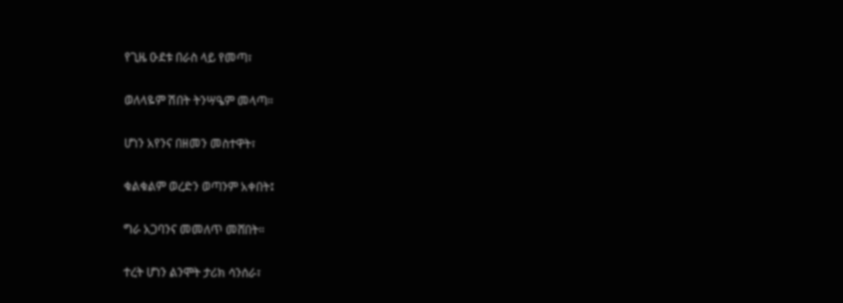የጊዜ ዑደቱ በራስ ላይ የመጣ፣

ወለላዬም ሽበት ትንሣዔም መላጣ።

ሆነን አየንና በዘመን መስተዋት፣

ቁልቁልም ወረድን ወጣንም አቀበት፤

ግራ አጋባንና መመለጥ መሸበት።

ተረት ሆነን ልንሞት ታሪክ ሳንሰራ፣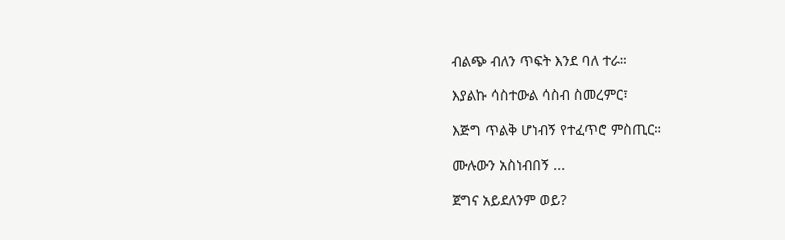ብልጭ ብለን ጥፍት እንደ ባለ ተራ።

እያልኩ ሳስተውል ሳስብ ስመረምር፣

እጅግ ጥልቅ ሆነብኝ የተፈጥሮ ምስጢር።

ሙሉውን አስነብበኝ ...

ጀግና አይደለንም ወይ?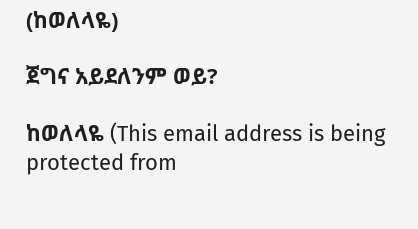(ከወለላዬ)

ጀግና አይደለንም ወይ?

ከወለላዬ (This email address is being protected from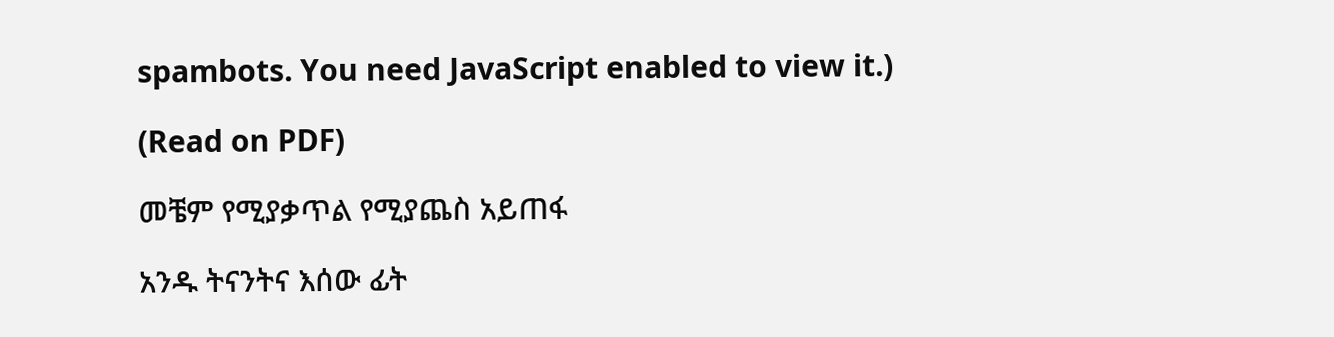spambots. You need JavaScript enabled to view it.)

(Read on PDF)

መቼም የሚያቃጥል የሚያጨስ አይጠፋ

አንዱ ትናንትና እሰው ፊት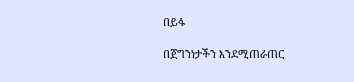በይፋ

በጀግንነታችን እንደሚጠራጠር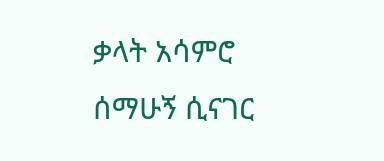ቃላት አሳምሮ ሰማሁኝ ሲናገር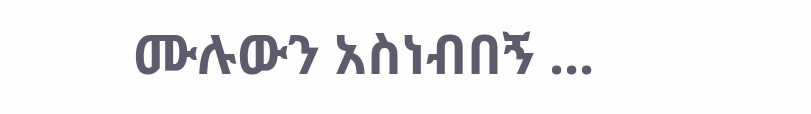ሙሉውን አስነብበኝ ...